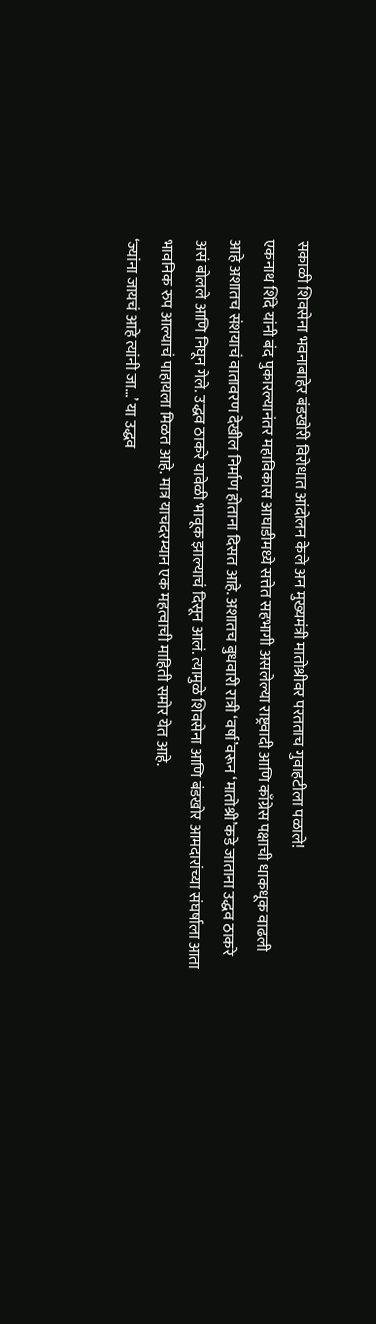सकाळी शिवसेना भवनाबाहेर बंडखोरी विरोधात आंदोलन केले अन मुख्यमंत्री मातोश्रीवर परतताच गुवाहटीला पळाले!
एकनाथ शिंदे यांनी बंद पुकारल्यानंतर महाविकास आघाडीमध्ये सत्तेत सहभागी असलेल्या राष्ट्रवादी आणि काँग्रेस पक्षाची धाकधूक वाढली आहे अशातच संशयाचं वातावरण देखील निर्माण होताना दिसत आहे. अशातच बुधवारी रात्री ‘वर्षा’वरून ‘मातोश्री’कडे जाताना उद्धव ठाकरे असं बोलले आणि निघून गेले. उद्धव ठाकरे यावेळी भावूक झाल्याचं दिसून आलं. त्यामुळे शिवसेना आणि बंडखोर आमदारांच्या संघर्षाला आता भावनिक रुप आल्याचं पाहायला मिळत आहे. मात्र याचदरम्यान एक महत्वाची माहिती समोर येत आहे.
‘ज्यांना जायचं आहे त्यांनी जा…’ या उद्धव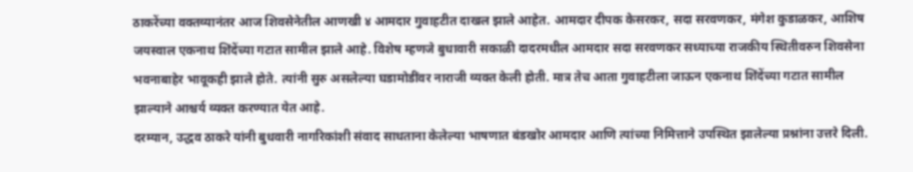ठाकरेंच्या वक्तव्यानंतर आज शिवसेनेतील आणखी ४ आमदार गुवाहटीत दाखल झाले आहेत. आमदार दीपक केसरकर, सदा सरवणकर, मंगेश कुडाळकर, आशिष जयस्वाल एकनाथ शिंदेंच्या गटात सामील झाले आहे. विशेष म्हणजे बुधावारी सकाळी दादरमधील आमदार सदा सरवणकर सध्याच्या राजकीय स्थितीवरुन शिवसेना भवनाबाहेर भावूकही झाले होते. त्यांनी सुरु असलेल्या घडामोडींवर नाराजी व्यक्त केली होती. मात्र तेच आता गुवाहटीला जाऊन एकनाथ शिंदेंच्या गटात सामील झाल्याने आश्चर्य व्यक्त करण्यात येत आहे.
दरम्यान, उद्धव ठाकरे यांनी बुधवारी नागरिकांशी संवाद साधताना केलेल्या भाषणात बंडखोर आमदार आणि त्यांच्या निमित्ताने उपस्थित झालेल्या प्रश्नांना उत्तरे दिली.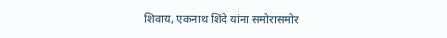शिवाय, एकनाथ शिंदे यांना समोरासमोर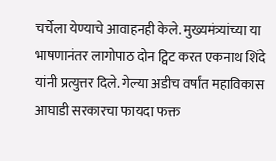चर्चेला येण्याचे आवाहनही केले. मुख्यमंत्र्यांच्या या भाषणानंतर लागोपाठ दोन ट्विट करत एकनाथ शिंदे यांनी प्रत्युत्तर दिले. गेल्या अडीच वर्षांत महाविकास आघाडी सरकारचा फायदा फक्त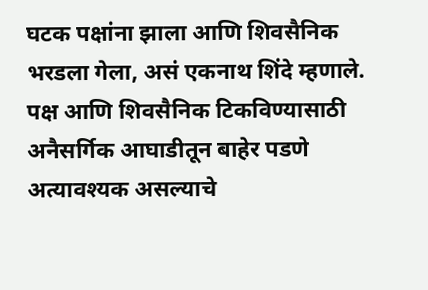घटक पक्षांना झाला आणि शिवसैनिक भरडला गेला, असं एकनाथ शिंदे म्हणाले. पक्ष आणि शिवसैनिक टिकविण्यासाठी अनैसर्गिक आघाडीतून बाहेर पडणे अत्यावश्यक असल्याचे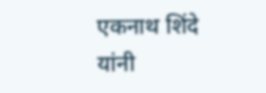एकनाथ शिंदे यांनी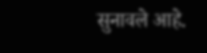सुनावले आहे.